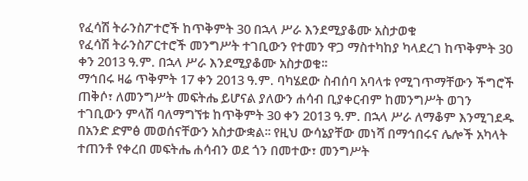የፈሳሽ ትራንስፖተሮች ከጥቅምት 30 በኋላ ሥራ እንደሚያቆሙ አስታወቁ
የፈሳሽ ትራንስፖርተሮች መንግሥት ተገቢውን የተመን ዋጋ ማስተካከያ ካላደረገ ከጥቅምት 30 ቀን 2013 ዓ.ም. በኋላ ሥራ እንደሚያቆሙ አስታወቁ፡፡
ማኅበሩ ዛሬ ጥቅምት 17 ቀን 2013 ዓ.ም. ባካሄደው ስብሰባ አባላቱ የሚገጥማቸውን ችግሮች ጠቅሶ፣ ለመንግሥት መፍትሔ ይሆናል ያለውን ሐሳብ ቢያቀርብም ከመንግሥት ወገን ተገቢውን ምላሽ ባለማግኘቱ ከጥቅምት 30 ቀን 2013 ዓ.ም. በኋላ ሥራ ለማቆም እንሚገደዱ በአንድ ድምፅ መወሰናቸውን አስታውቋል፡፡ የዚህ ውሳኔያቸው መነሻ በማኅበሩና ሌሎች አካላት ተጠንቶ የቀረበ መፍትሔ ሐሳብን ወደ ጎን በመተው፣ መንግሥት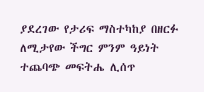ያደረገው የታሪፍ ማስተካከያ በዘርፉ ለሚታየው ችግር ምንም ዓይነት ተጨባጭ መፍትሔ ሊሰጥ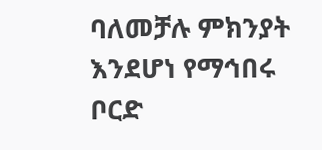ባለመቻሉ ምክንያት እንደሆነ የማኅበሩ ቦርድ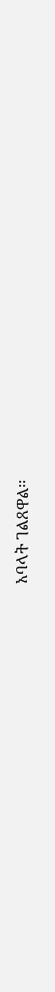አባላት ገልጸዋል፡፡